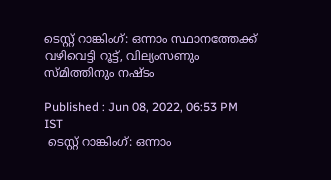ടെസ്റ്റ് റാങ്കിംഗ്: ഒന്നാം സ്ഥാനത്തേക്ക് വഴിവെട്ടി റൂട്ട്, വില്യംസണും സ്മിത്തിനും നഷ്ടം

Published : Jun 08, 2022, 06:53 PM IST
 ടെസ്റ്റ് റാങ്കിംഗ്: ഒന്നാം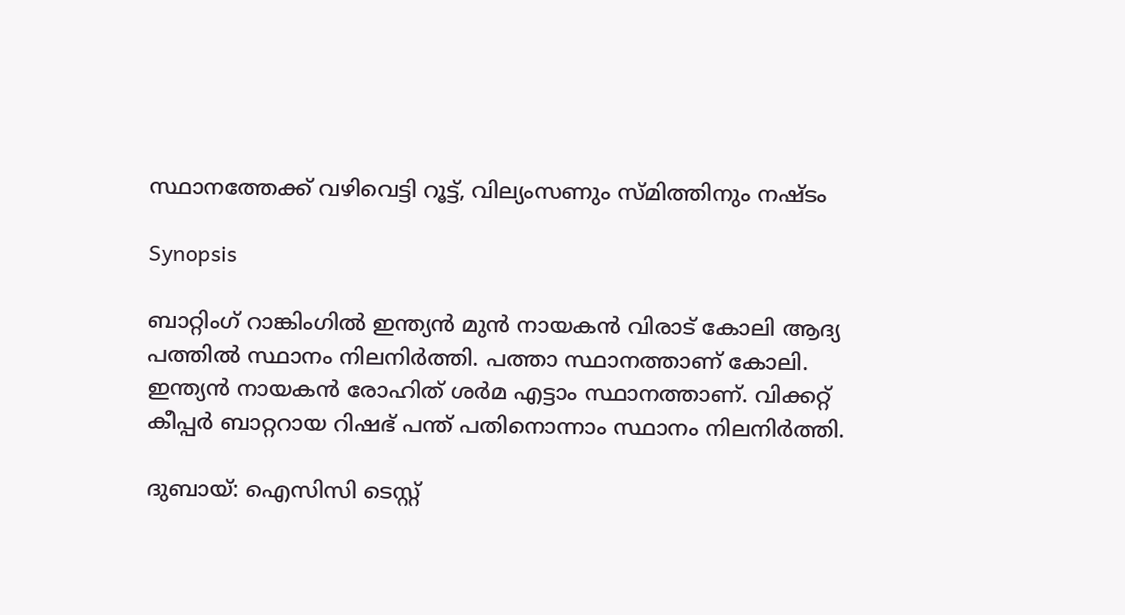സ്ഥാനത്തേക്ക് വഴിവെട്ടി റൂട്ട്, വില്യംസണും സ്മിത്തിനും നഷ്ടം

Synopsis

ബാറ്റിംഗ് റാങ്കിംഗില്‍ ഇന്ത്യന്‍ മുന്‍ നായകന്‍ വിരാട് കോലി ആദ്യ പത്തില്‍ സ്ഥാനം നിലനിര്‍ത്തി. പത്താ സ്ഥാനത്താണ് കോലി. ഇന്ത്യന്‍ നായകന്‍ രോഹിത് ശര്‍മ എട്ടാം സ്ഥാനത്താണ്. വിക്കറ്റ് കീപ്പര്‍ ബാറ്ററായ റിഷഭ് പന്ത് പതിനൊന്നാം സ്ഥാനം നിലനിര്‍ത്തി.

ദുബായ്: ഐസിസി ടെസ്റ്റ്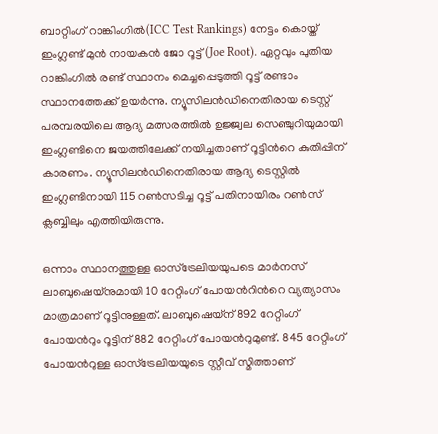ബാറ്റിംഗ് റാങ്കിംഗില്‍(ICC Test Rankings) നേട്ടം കൊയ്ത് ഇംഗ്ലണ്ട് മുന്‍ നായകന്‍ ജോ റൂട്ട്(Joe Root). ഏറ്റവും പുതിയ റാങ്കിംഗില്‍ രണ്ട് സ്ഥാനം മെച്ചപ്പെടുത്തി റൂട്ട് രണ്ടാം സ്ഥാനത്തേക്ക് ഉയര്‍ന്നു. ന്യൂസിലന്‍ഡിനെതിരായ ടെസ്റ്റ് പരമ്പരയിലെ ആദ്യ മത്സരത്തില്‍ ഉജ്ജ്വല സെഞ്ചുറിയുമായി ഇംഗ്ലണ്ടിനെ ജയത്തിലേക്ക് നയിച്ചതാണ് റൂട്ടിന്‍റെ കുതിപ്പിന് കാരണം. ന്യൂസിലന്‍ഡിനെതിരായ ആദ്യ ടെസ്റ്റില്‍ ഇംഗ്ലണ്ടിനായി 115 റണ്‍സടിച്ച റൂട്ട് പതിനായിരം റണ്‍സ് ക്ലബ്ബിലും എത്തിയിരുന്നു.

ഒന്നാം സ്ഥാനത്തുള്ള ഓസ്ട്രേലിയയുപടെ മാര്‍നസ് ലാബുഷെയ്നുമായി 10 റേറ്റിംഗ് പോയന്‍റിന്‍റെ വ്യത്യാസം മാത്രമാണ് റൂട്ടിനുള്ളത്. ലാബുഷെയ്ന് 892 റേറ്റിംഗ് പോയന്‍റും റൂട്ടിന് 882 റേറ്റിംഗ് പോയന്‍റുമുണ്ട്. 845 റേറ്റിംഗ് പോയന്‍റുള്ള ഓസ്ട്രേലിയയുടെ സ്റ്റീവ് സ്മിത്താണ്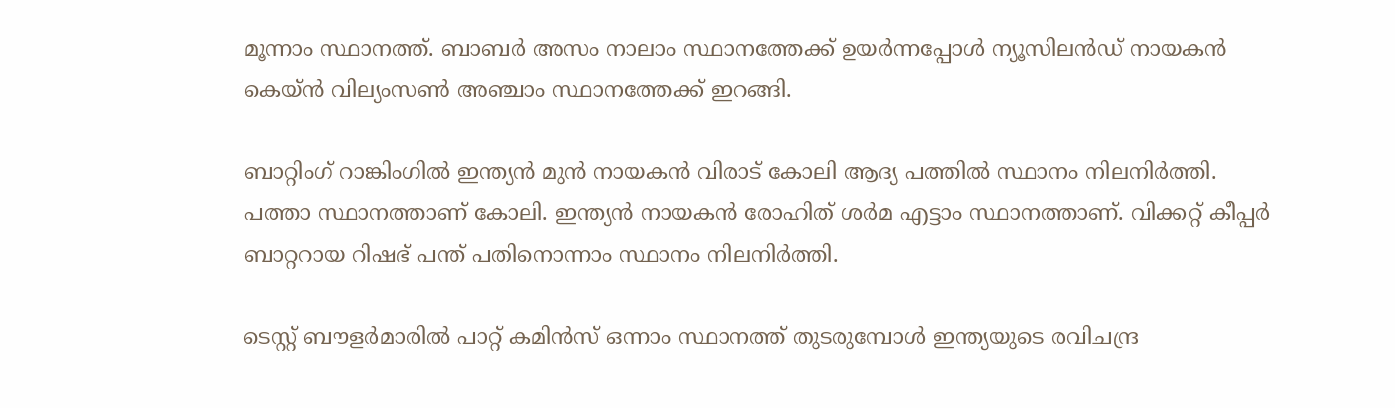മൂന്നാം സ്ഥാനത്ത്. ബാബര്‍ അസം നാലാം സ്ഥാനത്തേക്ക് ഉയര്‍ന്നപ്പോള്‍ ന്യൂസിലന്‍ഡ് നായകന്‍ കെയ്ന്‍ വില്യംസണ്‍ അ‍ഞ്ചാം സ്ഥാനത്തേക്ക് ഇറങ്ങി.

ബാറ്റിംഗ് റാങ്കിംഗില്‍ ഇന്ത്യന്‍ മുന്‍ നായകന്‍ വിരാട് കോലി ആദ്യ പത്തില്‍ സ്ഥാനം നിലനിര്‍ത്തി. പത്താ സ്ഥാനത്താണ് കോലി. ഇന്ത്യന്‍ നായകന്‍ രോഹിത് ശര്‍മ എട്ടാം സ്ഥാനത്താണ്. വിക്കറ്റ് കീപ്പര്‍ ബാറ്ററായ റിഷഭ് പന്ത് പതിനൊന്നാം സ്ഥാനം നിലനിര്‍ത്തി.

ടെസ്റ്റ് ബൗളര്‍മാരില്‍ പാറ്റ് കമിന്‍സ് ഒന്നാം സ്ഥാനത്ത് തുടരുമ്പോള്‍ ഇന്ത്യയുടെ രവിചന്ദ്ര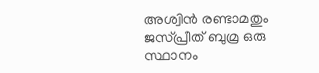അശ്വിന്‍ രണ്ടാമതും ജസ്പ്രീത് ബുമ്ര ഒരു സ്ഥാനം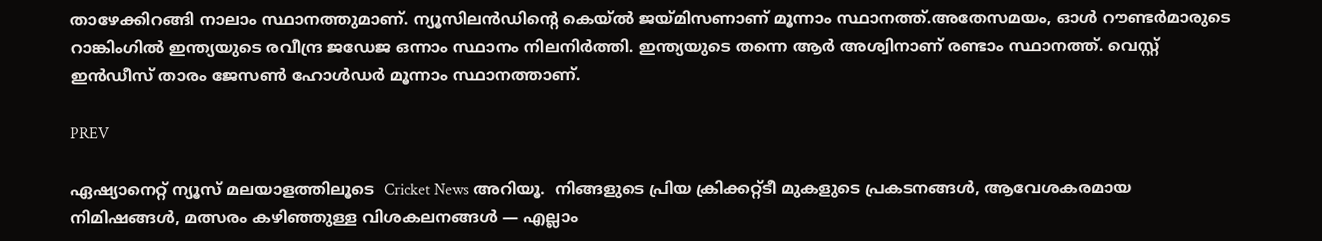താഴേക്കിറങ്ങി നാലാം സ്ഥാനത്തുമാണ്. ന്യൂസിലന്‍ഡിന്‍റെ കെയ്ല്‍ ജയ്മിസണാണ് മൂന്നാം സ്ഥാനത്ത്.അതേസമയം, ഓള്‍ റൗണ്ടര്‍മാരുടെ റാങ്കിംഗില്‍ ഇന്ത്യയുടെ രവീന്ദ്ര ജഡേജ ഒന്നാം സ്ഥാനം നിലനിര്‍ത്തി. ഇന്ത്യയുടെ തന്നെ ആര്‍ അശ്വിനാണ് രണ്ടാം സ്ഥാനത്ത്. വെസ്റ്റ് ഇന്‍ഡീസ് താരം ജേസണ്‍ ഹോള്‍ഡര്‍ മൂന്നാം സ്ഥാനത്താണ്.

PREV

ഏഷ്യാനെറ്റ് ന്യൂസ് മലയാളത്തിലൂടെ  Cricket News അറിയൂ.  നിങ്ങളുടെ പ്രിയ ക്രിക്കറ്റ്ടീ മുകളുടെ പ്രകടനങ്ങൾ, ആവേശകരമായ നിമിഷങ്ങൾ, മത്സരം കഴിഞ്ഞുള്ള വിശകലനങ്ങൾ — എല്ലാം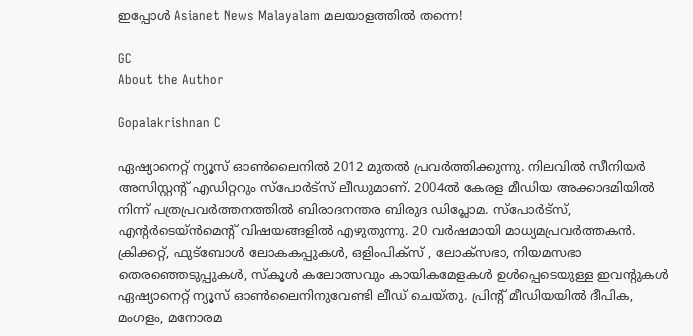ഇപ്പോൾ Asianet News Malayalam മലയാളത്തിൽ തന്നെ!

GC
About the Author

Gopalakrishnan C

ഏഷ്യാനെറ്റ് ന്യൂസ് ഓണ്‍ലൈനില്‍ 2012 മുതല്‍ പ്രവര്‍ത്തിക്കുന്നു. നിലവില്‍ സീനിയര്‍ അസിസ്റ്റന്‍റ് എഡിറ്ററും സ്പോർട്സ് ലീഡുമാണ്. 2004ൽ കേരള മീഡിയ അക്കാദമിയില്‍ നിന്ന് പത്രപ്രവര്‍ത്തനത്തില്‍ ബിരാദനന്തര ബിരുദ ഡിപ്ലോമ. സ്പോര്‍ട്സ്, എന്‍റര്‍ടെയ്ൻമെന്‍റ് വിഷയങ്ങളില്‍ എഴുതുന്നു. 20 വര്‍ഷമായി മാധ്യമപ്രവര്‍ത്തകൻ. ക്രിക്കറ്റ്, ഫുട്ബോള്‍ ലോകകപ്പുകൾ, ഒളിംപിക്സ് , ലോക്സഭാ, നിയമസഭാ തെരഞ്ഞെടുപ്പുകള്‍, സ്കൂള്‍ കലോത്സവും കായികമേളകള്‍ ഉള്‍പ്പെടെയുള്ള ഇവന്‍റുകള്‍ ഏഷ്യാനെറ്റ് ന്യൂസ് ഓണ്‍ലൈനിനുവേണ്ടി ലീഡ് ചെയ്തു. പ്രിന്‍റ് മീഡിയയില്‍ ദീപിക, മംഗളം, മനോരമ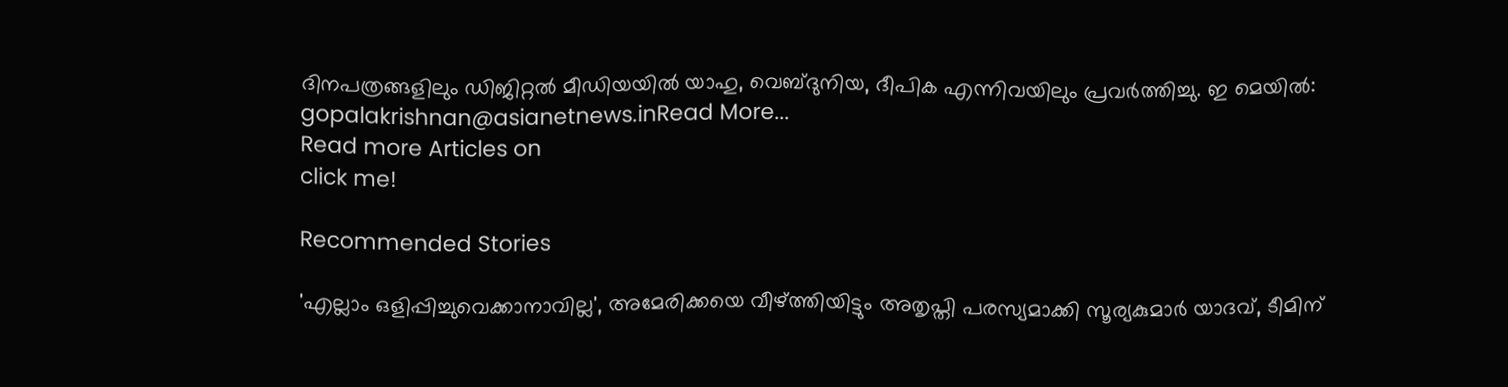ദിനപത്രങ്ങളിലും ഡിജിറ്റൽ മീഡിയയില്‍ യാഹു, വെബ്ദുനിയ, ദീപിക എന്നിവയിലും പ്രവര്‍ത്തിച്ചു. ഇ മെയില്‍: gopalakrishnan@asianetnews.inRead More...
Read more Articles on
click me!

Recommended Stories

'എല്ലാം ഒളിപ്പിച്ചുവെക്കാനാവില്ല', അമേരിക്കയെ വീഴ്ത്തിയിട്ടും അതൃപ്തി പരസ്യമാക്കി സൂര്യകുമാര്‍ യാദവ്, ടീമിന്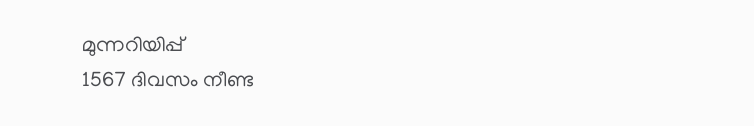മുന്നറിയിപ്പ്
1567 ദിവസം നീണ്ട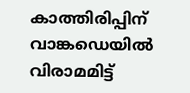കാത്തിരിപ്പിന് വാങ്കഡെയില്‍ വിരാമമിട്ട്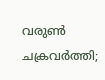വരുണ്‍ ചക്രവര്‍ത്തി;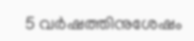5 വർഷത്തിനുശേഷം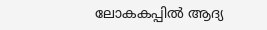ലോകകപ്പിൽ ആദ്യ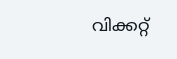വിക്കറ്റ്